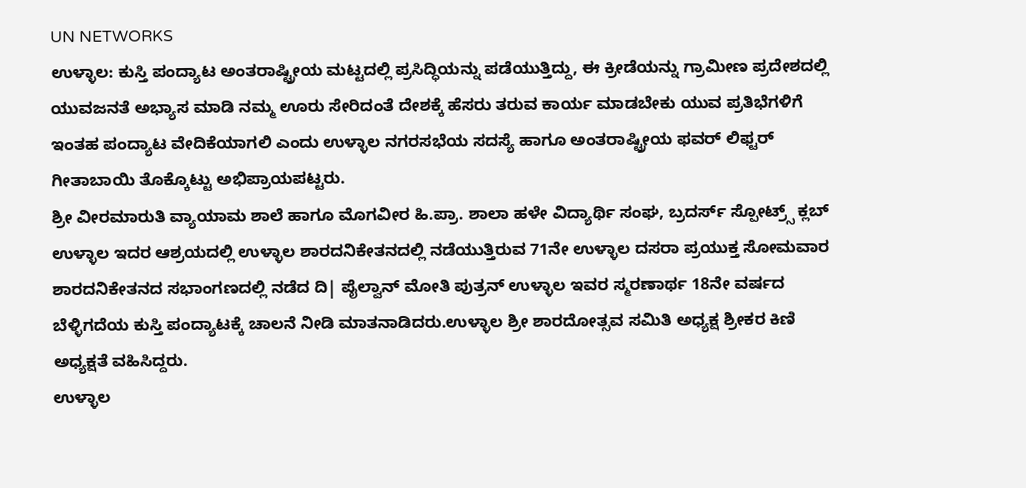UN NETWORKS
ಉಳ್ಳಾಲ: ಕುಸ್ತಿ ಪಂದ್ಯಾಟ ಅಂತರಾಷ್ಟ್ರೀಯ ಮಟ್ಟದಲ್ಲಿ ಪ್ರಸಿದ್ಧಿಯನ್ನು ಪಡೆಯುತ್ತಿದ್ದು, ಈ ಕ್ರೀಡೆಯನ್ನು ಗ್ರಾಮೀಣ ಪ್ರದೇಶದಲ್ಲಿ ಯುವಜನತೆ ಅಭ್ಯಾಸ ಮಾಡಿ ನಮ್ಮ ಊರು ಸೇರಿದಂತೆ ದೇಶಕ್ಕೆ ಹೆಸರು ತರುವ ಕಾರ್ಯ ಮಾಡಬೇಕು ಯುವ ಪ್ರತಿಭೆಗಳಿಗೆ ಇಂತಹ ಪಂದ್ಯಾಟ ವೇದಿಕೆಯಾಗಲಿ ಎಂದು ಉಳ್ಳಾಲ ನಗರಸಭೆಯ ಸದಸ್ಯೆ ಹಾಗೂ ಅಂತರಾಷ್ಟ್ರೀಯ ಫವರ್ ಲಿಫ್ಟರ್ ಗೀತಾಬಾಯಿ ತೊಕ್ಕೊಟ್ಟು ಅಭಿಪ್ರಾಯಪಟ್ಟರು.
ಶ್ರೀ ವೀರಮಾರುತಿ ವ್ಯಾಯಾಮ ಶಾಲೆ ಹಾಗೂ ಮೊಗವೀರ ಹಿ.ಪ್ರಾ. ಶಾಲಾ ಹಳೇ ವಿದ್ಯಾರ್ಥಿ ಸಂಘ, ಬ್ರದರ್ಸ್ ಸ್ಪೋಟ್ರ್ಸ್ ಕ್ಲಬ್ ಉಳ್ಳಾಲ ಇದರ ಆಶ್ರಯದಲ್ಲಿ ಉಳ್ಳಾಲ ಶಾರದನಿಕೇತನದಲ್ಲಿ ನಡೆಯುತ್ತಿರುವ 71ನೇ ಉಳ್ಳಾಲ ದಸರಾ ಪ್ರಯುಕ್ತ ಸೋಮವಾರ ಶಾರದನಿಕೇತನದ ಸಭಾಂಗಣದಲ್ಲಿ ನಡೆದ ದಿ| ಪೈಲ್ವಾನ್ ಮೋತಿ ಪುತ್ರನ್ ಉಳ್ಳಾಲ ಇವರ ಸ್ಮರಣಾರ್ಥ 18ನೇ ವರ್ಷದ ಬೆಳ್ಳಿಗದೆಯ ಕುಸ್ತಿ ಪಂದ್ಯಾಟಕ್ಕೆ ಚಾಲನೆ ನೀಡಿ ಮಾತನಾಡಿದರು.ಉಳ್ಳಾಲ ಶ್ರೀ ಶಾರದೋತ್ಸವ ಸಮಿತಿ ಅಧ್ಯಕ್ಷ ಶ್ರೀಕರ ಕಿಣಿ ಅಧ್ಯಕ್ಷತೆ ವಹಿಸಿದ್ದರು.
ಉಳ್ಳಾಲ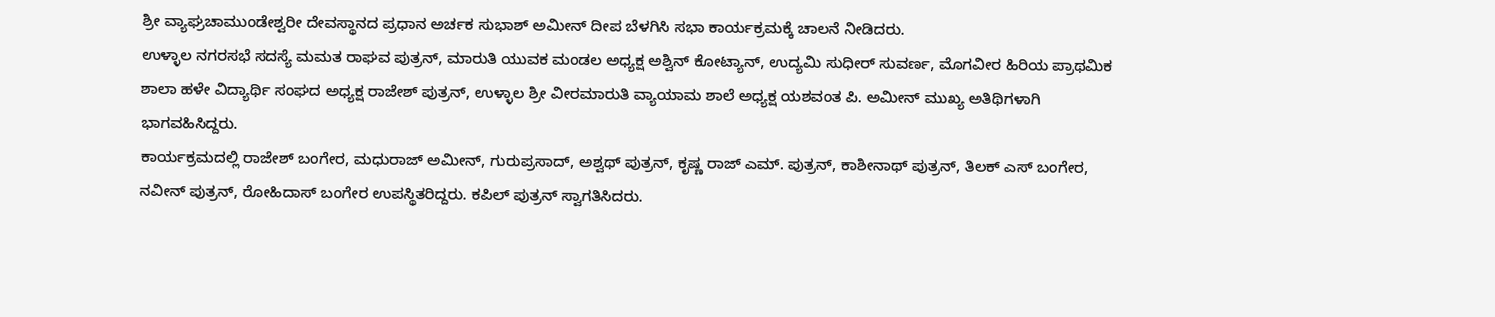ಶ್ರೀ ವ್ಯಾಘ್ರಚಾಮುಂಡೇಶ್ವರೀ ದೇವಸ್ಥಾನದ ಪ್ರಧಾನ ಅರ್ಚಕ ಸುಭಾಶ್ ಅಮೀನ್ ದೀಪ ಬೆಳಗಿಸಿ ಸಭಾ ಕಾರ್ಯಕ್ರಮಕ್ಕೆ ಚಾಲನೆ ನೀಡಿದರು.
ಉಳ್ಳಾಲ ನಗರಸಭೆ ಸದಸ್ಯೆ ಮಮತ ರಾಘವ ಪುತ್ರನ್, ಮಾರುತಿ ಯುವಕ ಮಂಡಲ ಅಧ್ಯಕ್ಷ ಅಶ್ವಿನ್ ಕೋಟ್ಯಾನ್, ಉದ್ಯಮಿ ಸುಧೀರ್ ಸುವರ್ಣ, ಮೊಗವೀರ ಹಿರಿಯ ಪ್ರಾಥಮಿಕ ಶಾಲಾ ಹಳೇ ವಿದ್ಯಾರ್ಥಿ ಸಂಘದ ಅಧ್ಯಕ್ಷ ರಾಜೇಶ್ ಪುತ್ರನ್, ಉಳ್ಳಾಲ ಶ್ರೀ ವೀರಮಾರುತಿ ವ್ಯಾಯಾಮ ಶಾಲೆ ಅಧ್ಯಕ್ಷ ಯಶವಂತ ಪಿ. ಅಮೀನ್ ಮುಖ್ಯ ಅತಿಥಿಗಳಾಗಿ ಭಾಗವಹಿಸಿದ್ದರು.
ಕಾರ್ಯಕ್ರಮದಲ್ಲಿ ರಾಜೇಶ್ ಬಂಗೇರ, ಮಧುರಾಜ್ ಅಮೀನ್, ಗುರುಪ್ರಸಾದ್, ಅಶ್ವಥ್ ಪುತ್ರನ್, ಕೃಷ್ಣ ರಾಜ್ ಎಮ್. ಪುತ್ರನ್, ಕಾಶೀನಾಥ್ ಪುತ್ರನ್, ತಿಲಕ್ ಎಸ್ ಬಂಗೇರ, ನವೀನ್ ಪುತ್ರನ್, ರೋಹಿದಾಸ್ ಬಂಗೇರ ಉಪಸ್ಥಿತರಿದ್ದರು. ಕಪಿಲ್ ಪುತ್ರನ್ ಸ್ವಾಗತಿಸಿದರು.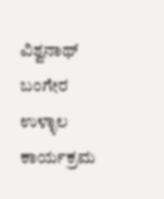ವಿಶ್ವನಾಥ್ ಬಂಗೇರ ಉಳ್ಳಾಲ ಕಾರ್ಯಕ್ರಮ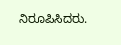ನಿರೂಪಿಸಿದರು.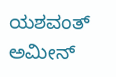ಯಶವಂತ್ ಅಮೀನ್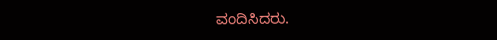ವಂದಿಸಿದರು.